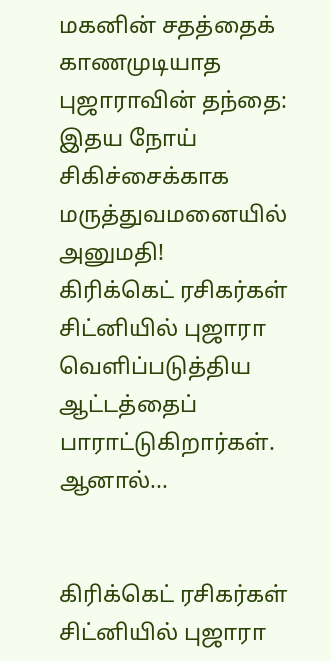மகனின் சதத்தைக் காணமுடியாத புஜாராவின் தந்தை: இதய நோய் சிகிச்சைக்காக மருத்துவமனையில் அனுமதி!
கிரிக்கெட் ரசிகர்கள் சிட்னியில் புஜாரா வெளிப்படுத்திய ஆட்டத்தைப் பாராட்டுகிறார்கள். ஆனால்...


கிரிக்கெட் ரசிகர்கள் சிட்னியில் புஜாரா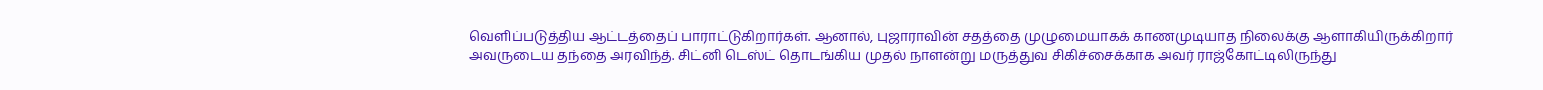வெளிப்படுத்திய ஆட்டத்தைப் பாராட்டுகிறார்கள். ஆனால், புஜாராவின் சதத்தை முழுமையாகக் காணமுடியாத நிலைக்கு ஆளாகியிருக்கிறார் அவருடைய தந்தை அரவிந்த். சிட்னி டெஸ்ட் தொடங்கிய முதல் நாளன்று மருத்துவ சிகிச்சைக்காக அவர் ராஜ்கோட்டிலிருந்து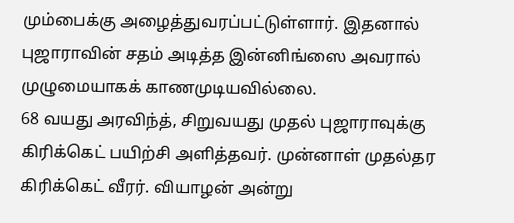மும்பைக்கு அழைத்துவரப்பட்டுள்ளார். இதனால் புஜாராவின் சதம் அடித்த இன்னிங்ஸை அவரால் முழுமையாகக் காணமுடியவில்லை.
68 வயது அரவிந்த், சிறுவயது முதல் புஜாராவுக்கு கிரிக்கெட் பயிற்சி அளித்தவர். முன்னாள் முதல்தர கிரிக்கெட் வீரர். வியாழன் அன்று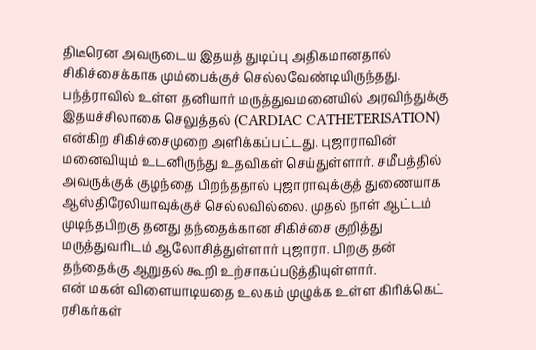திடீரென அவருடைய இதயத் துடிப்பு அதிகமானதால் சிகிச்சைக்காக மும்பைக்குச் செல்லவேண்டியிருந்தது. பந்த்ராவில் உள்ள தனியார் மருத்துவமனையில் அரவிந்துக்கு இதயச்சிலாகை செலுத்தல் (CARDIAC CATHETERISATION) என்கிற சிகிச்சைமுறை அளிக்கப்பட்டது. புஜாராவின் மனைவியும் உடனிருந்து உதவிகள் செய்துள்ளார். சமீபத்தில் அவருக்குக் குழந்தை பிறந்ததால் புஜாராவுக்குத் துணையாக ஆஸ்திரேலியாவுக்குச் செல்லவில்லை. முதல் நாள் ஆட்டம் முடிந்தபிறகு தனது தந்தைக்கான சிகிச்சை குறித்து மருத்துவரிடம் ஆலோசித்துள்ளார் புஜாரா. பிறகு தன் தந்தைக்கு ஆறுதல் கூறி உற்சாகப்படுத்தியுள்ளார்.
என் மகன் விளையாடியதை உலகம் முழுக்க உள்ள கிரிக்கெட் ரசிகர்கள்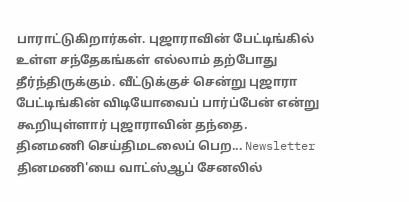பாராட்டுகிறார்கள். புஜாராவின் பேட்டிங்கில் உள்ள சந்தேகங்கள் எல்லாம் தற்போது தீர்ந்திருக்கும். வீட்டுக்குச் சென்று புஜாரா பேட்டிங்கின் விடியோவைப் பார்ப்பேன் என்று கூறியுள்ளார் புஜாராவின் தந்தை.
தினமணி செய்திமடலைப் பெற... Newsletter
தினமணி'யை வாட்ஸ்ஆப் சேனலில்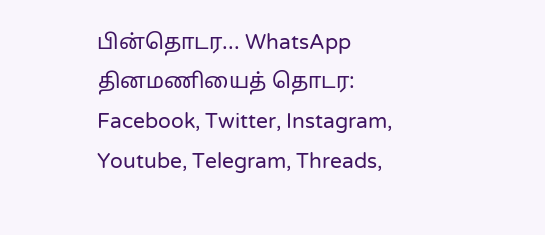பின்தொடர... WhatsApp
தினமணியைத் தொடர: Facebook, Twitter, Instagram, Youtube, Telegram, Threads,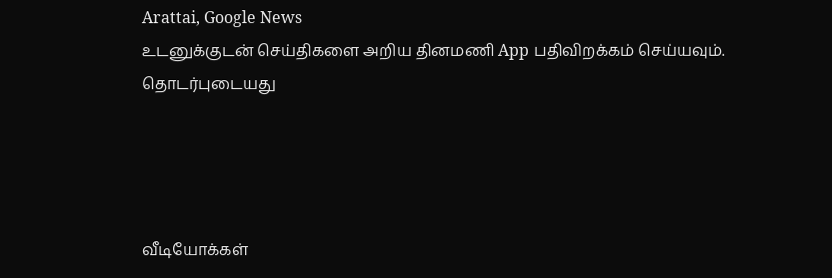Arattai, Google News
உடனுக்குடன் செய்திகளை அறிய தினமணி App பதிவிறக்கம் செய்யவும்.
தொடர்புடையது




வீடியோக்கள்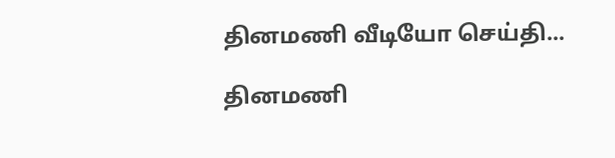தினமணி வீடியோ செய்தி...

தினமணி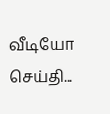வீடியோ செய்தி...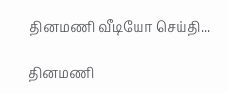தினமணி வீடியோ செய்தி...

தினமணி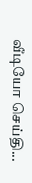வீடியோ செய்தி...